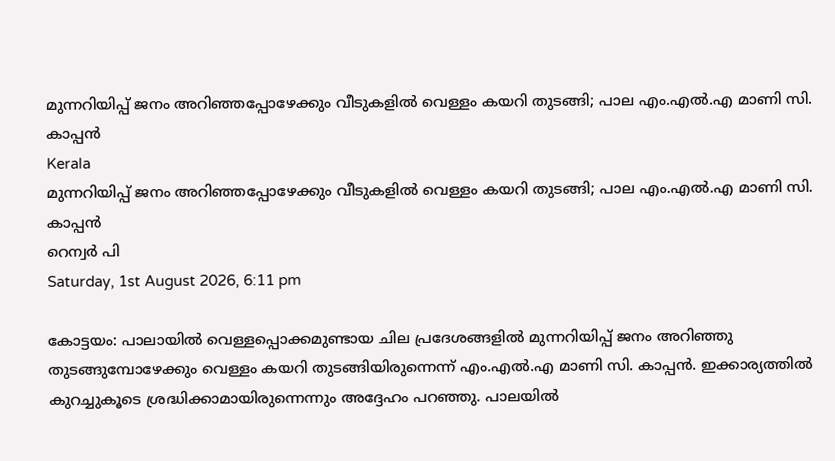മുന്നറിയിപ്പ് ജനം അറിഞ്ഞപ്പോഴേക്കും വീടുകളില്‍ വെള്ളം കയറി തുടങ്ങി; പാല എം.എല്‍.എ മാണി സി. കാപ്പന്‍
Kerala
മുന്നറിയിപ്പ് ജനം അറിഞ്ഞപ്പോഴേക്കും വീടുകളില്‍ വെള്ളം കയറി തുടങ്ങി; പാല എം.എല്‍.എ മാണി സി. കാപ്പന്‍
റെന്വര്‍ പി
Saturday, 1st August 2026, 6:11 pm

കോട്ടയം: പാലായില്‍ വെള്ളപ്പൊക്കമുണ്ടായ ചില പ്രദേശങ്ങളില്‍ മുന്നറിയിപ്പ് ജനം അറിഞ്ഞു തുടങ്ങുമ്പോഴേക്കും വെള്ളം കയറി തുടങ്ങിയിരുന്നെന്ന് എം.എല്‍.എ മാണി സി. കാപ്പന്‍. ഇക്കാര്യത്തില്‍ കുറച്ചുകൂടെ ശ്രദ്ധിക്കാമായിരുന്നെന്നും അദ്ദേഹം പറഞ്ഞു. പാലയില്‍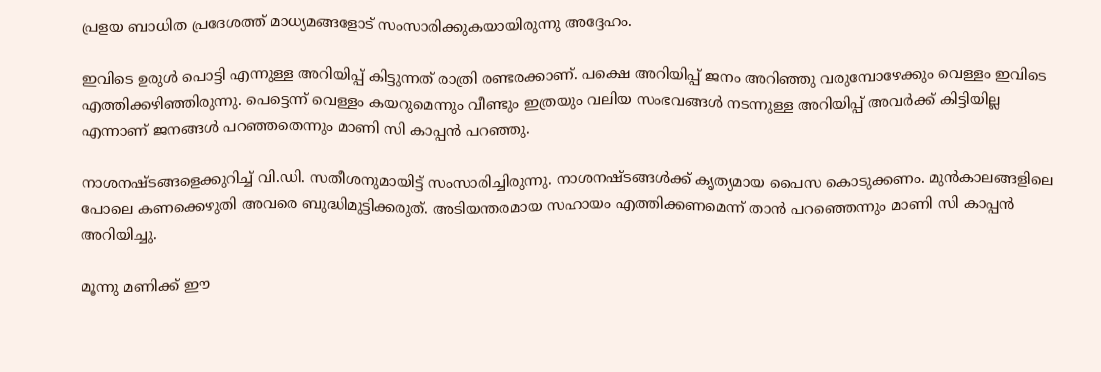പ്രളയ ബാധിത പ്രദേശത്ത് മാധ്യമങ്ങളോട് സംസാരിക്കുകയായിരുന്നു അദ്ദേഹം.

ഇവിടെ ഉരുള്‍ പൊട്ടി എന്നുള്ള അറിയിപ്പ് കിട്ടുന്നത് രാത്രി രണ്ടരക്കാണ്. പക്ഷെ അറിയിപ്പ് ജനം അറിഞ്ഞു വരുമ്പോഴേക്കും വെള്ളം ഇവിടെ എത്തിക്കഴിഞ്ഞിരുന്നു. പെട്ടെന്ന് വെള്ളം കയറുമെന്നും വീണ്ടും ഇത്രയും വലിയ സംഭവങ്ങള്‍ നടന്നുള്ള അറിയിപ്പ് അവര്‍ക്ക് കിട്ടിയില്ല എന്നാണ് ജനങ്ങള്‍ പറഞ്ഞതെന്നും മാണി സി കാപ്പന്‍ പറഞ്ഞു.

നാശനഷ്ടങ്ങളെക്കുറിച്ച് വി.ഡി. സതീശനുമായിട്ട് സംസാരിച്ചിരുന്നു. നാശനഷ്ടങ്ങള്‍ക്ക് കൃത്യമായ പൈസ കൊടുക്കണം. മുന്‍കാലങ്ങളിലെ പോലെ കണക്കെഴുതി അവരെ ബുദ്ധിമുട്ടിക്കരുത്. അടിയന്തരമായ സഹായം എത്തിക്കണമെന്ന് താന്‍ പറഞ്ഞെന്നും മാണി സി കാപ്പന്‍ അറിയിച്ചു.

മൂന്നു മണിക്ക് ഈ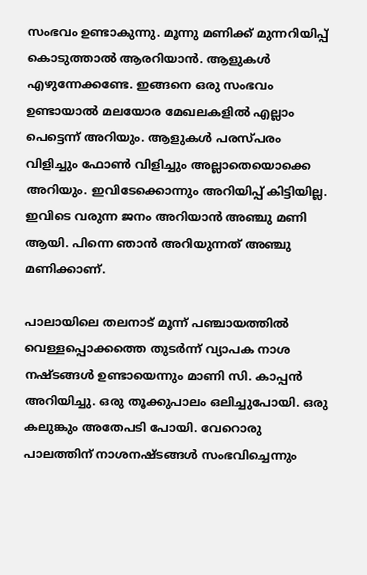സംഭവം ഉണ്ടാകുന്നു. മൂന്നു മണിക്ക് മുന്നറിയിപ്പ് കൊടുത്താല്‍ ആരറിയാന്‍. ആളുകള്‍ എഴുന്നേക്കണ്ടേ. ഇങ്ങനെ ഒരു സംഭവം ഉണ്ടായാല്‍ മലയോര മേഖലകളില്‍ എല്ലാം പെട്ടെന്ന് അറിയും. ആളുകള്‍ പരസ്പരം വിളിച്ചും ഫോണ്‍ വിളിച്ചും അല്ലാതെയൊക്കെ അറിയും. ഇവിടേക്കൊന്നും അറിയിപ്പ് കിട്ടിയില്ല. ഇവിടെ വരുന്ന ജനം അറിയാന്‍ അഞ്ചു മണി ആയി. പിന്നെ ഞാന്‍ അറിയുന്നത് അഞ്ചു മണിക്കാണ്.

പാലായിലെ തലനാട് മൂന്ന് പഞ്ചായത്തില്‍ വെള്ളപ്പൊക്കത്തെ തുടര്‍ന്ന് വ്യാപക നാശ നഷ്ടങ്ങള്‍ ഉണ്ടായെന്നും മാണി സി. കാപ്പന്‍ അറിയിച്ചു. ഒരു തൂക്കുപാലം ഒലിച്ചുപോയി. ഒരു കലുങ്കും അതേപടി പോയി. വേറൊരു പാലത്തിന് നാശനഷ്ടങ്ങള്‍ സംഭവിച്ചെന്നും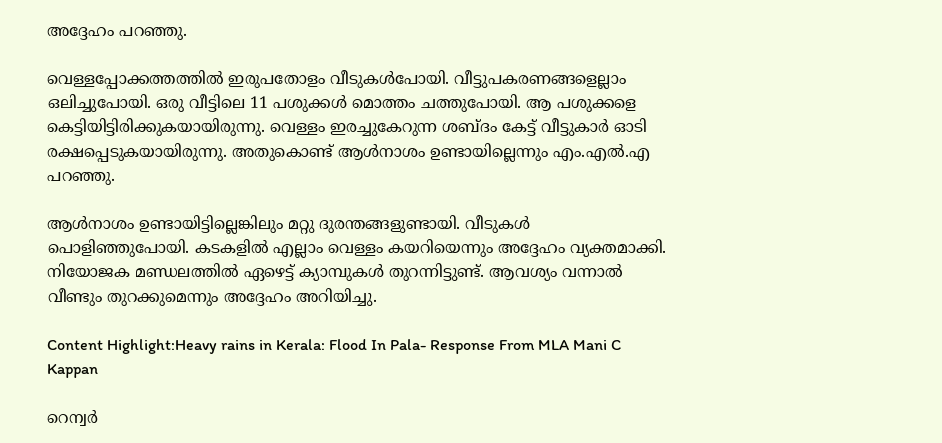അദ്ദേഹം പറഞ്ഞു.

വെള്ളപ്പോക്കത്തത്തില്‍ ഇരുപതോളം വീടുകള്‍പോയി. വീട്ടുപകരണങ്ങളെല്ലാം ഒലിച്ചുപോയി. ഒരു വീട്ടിലെ 11 പശുക്കള്‍ മൊത്തം ചത്തുപോയി. ആ പശുക്കളെ കെട്ടിയിട്ടിരിക്കുകയായിരുന്നു. വെള്ളം ഇരച്ചുകേറുന്ന ശബ്ദം കേട്ട് വീട്ടുകാര്‍ ഓടി രക്ഷപ്പെടുകയായിരുന്നു. അതുകൊണ്ട് ആള്‍നാശം ഉണ്ടായില്ലെന്നും എം.എല്‍.എ പറഞ്ഞു.

ആള്‍നാശം ഉണ്ടായിട്ടില്ലെങ്കിലും മറ്റു ദുരന്തങ്ങളുണ്ടായി. വീടുകള്‍ പൊളിഞ്ഞുപോയി. കടകളില്‍ എല്ലാം വെള്ളം കയറിയെന്നും അദ്ദേഹം വ്യക്തമാക്കി. നിയോജക മണ്ഡലത്തില്‍ ഏഴെട്ട് ക്യാമ്പുകള്‍ തുറന്നിട്ടുണ്ട്. ആവശ്യം വന്നാല്‍ വീണ്ടും തുറക്കുമെന്നും അദ്ദേഹം അറിയിച്ചു.

Content Highlight:Heavy rains in Kerala: Flood In Pala- Response From MLA Mani C Kappan

റെന്വര്‍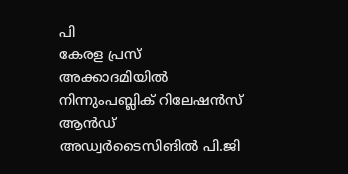പി
കേരള പ്രസ് അക്കാദമിയില്‍ നിന്നുംപബ്ലിക് റിലേഷന്‍സ് ആന്‍ഡ് അഡ്വര്‍ടൈസിങില്‍ പി.ജി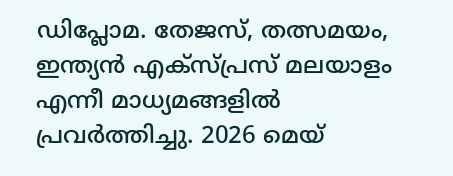ഡിപ്ലോമ. തേജസ്, തത്സമയം, ഇന്ത്യന്‍ എക്‌സ്പ്രസ് മലയാളം എന്നീ മാധ്യമങ്ങളില്‍ പ്രവര്‍ത്തിച്ചു. 2026 മെയ്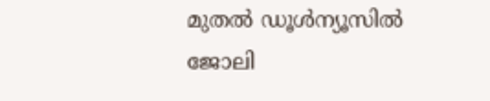മുതല്‍ ഡൂള്‍ന്യൂസില്‍ ജോലി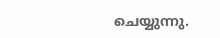ചെയ്യുന്നു.